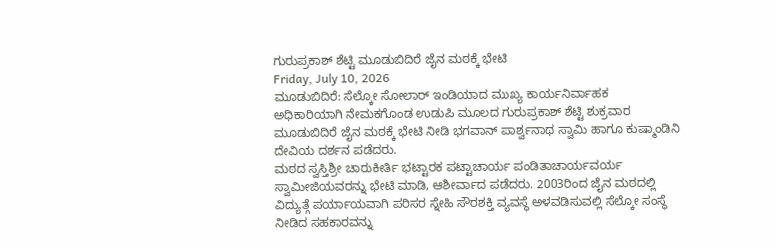ಗುರುಪ್ರಕಾಶ್ ಶೆಟ್ಟಿ ಮೂಡುಬಿದಿರೆ ಜೈನ ಮಠಕ್ಕೆ ಭೇಟಿ
Friday, July 10, 2026
ಮೂಡುಬಿದಿರೆ: ಸೆಲ್ಕೋ ಸೋಲಾರ್ ಇಂಡಿಯಾದ ಮುಖ್ಯ ಕಾರ್ಯನಿರ್ವಾಹಕ ಅಧಿಕಾರಿಯಾಗಿ ನೇಮಕಗೊಂಡ ಉಡುಪಿ ಮೂಲದ ಗುರುಪ್ರಕಾಶ್ ಶೆಟ್ಟಿ ಶುಕ್ರವಾರ ಮೂಡುಬಿದಿರೆ ಜೈನ ಮಠಕ್ಕೆ ಭೇಟಿ ನೀಡಿ ಭಗವಾನ್ ಪಾರ್ಶ್ವನಾಥ ಸ್ವಾಮಿ ಹಾಗೂ ಕುಷ್ಮಾಂಡಿನಿ ದೇವಿಯ ದರ್ಶನ ಪಡೆದರು.
ಮಠದ ಸ್ವಸ್ತಿಶ್ರೀ ಚಾರುಕೀರ್ತಿ ಭಟ್ಟಾರಕ ಪಟ್ಟಾಚಾರ್ಯ ಪಂಡಿತಾಚಾರ್ಯವರ್ಯ ಸ್ವಾಮೀಜಿಯವರನ್ನು ಭೇಟಿ ಮಾಡಿ, ಆಶೀರ್ವಾದ ಪಡೆದರು. 2003ರಿಂದ ಜೈನ ಮಠದಲ್ಲಿ ವಿದ್ಯುತ್ಗೆ ಪರ್ಯಾಯವಾಗಿ ಪರಿಸರ ಸ್ನೇಹಿ ಸೌರಶಕ್ತಿ ವ್ಯವಸ್ಥೆ ಅಳವಡಿಸುವಲ್ಲಿ ಸೆಲ್ಕೋ ಸಂಸ್ಥೆ ನೀಡಿದ ಸಹಕಾರವನ್ನು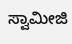ಸ್ವಾಮೀಜಿ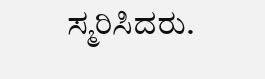ಸ್ಮರಿಸಿದರು.